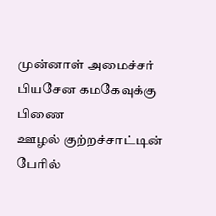முன்னாள் அமைச்சர் பியசேன கமகேவுக்கு பிணை
ஊழல் குற்றச்சாட்டின் பேரில்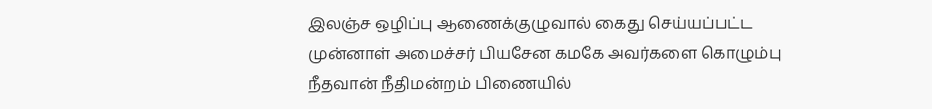இலஞ்ச ஒழிப்பு ஆணைக்குழுவால் கைது செய்யப்பட்ட முன்னாள் அமைச்சர் பியசேன கமகே அவர்களை கொழும்பு நீதவான் நீதிமன்றம் பிணையில்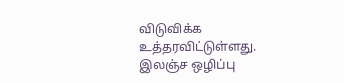விடுவிக்க உத்தரவிட்டுள்ளது.
இலஞ்ச ஒழிப்பு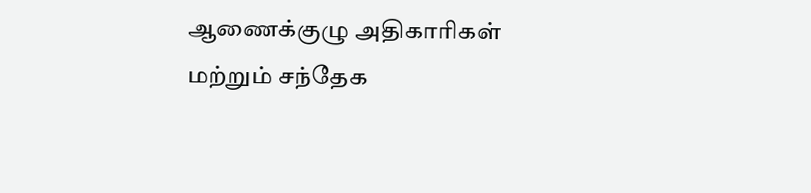ஆணைக்குழு அதிகாரிகள் மற்றும் சந்தேக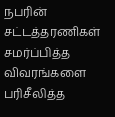நபரின் சட்டத்தரணிகள் சமர்ப்பித்த விவரங்களை பரிசீலித்த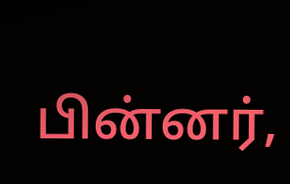பின்னர்,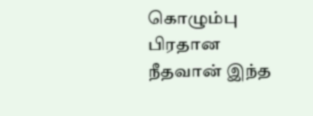கொழும்பு பிரதான நீதவான் இந்த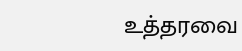உத்தரவை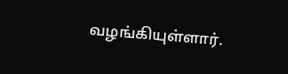வழங்கியுள்ளார்.